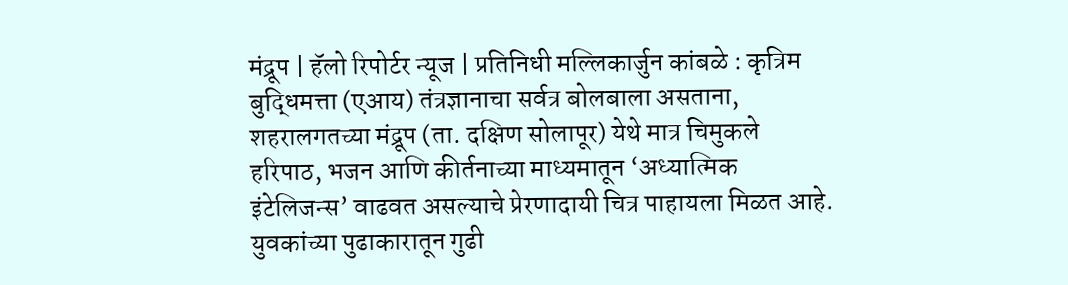मंद्रूप | हॅलो रिपोर्टर न्यूज | प्रतिनिधी मल्लिकार्जुन कांबळे : कृत्रिम बुद्धिमत्ता (एआय) तंत्रज्ञानाचा सर्वत्र बोलबाला असताना, शहरालगतच्या मंद्रूप (ता. दक्षिण सोलापूर) येथे मात्र चिमुकले हरिपाठ, भजन आणि कीर्तनाच्या माध्यमातून ‘अध्यात्मिक इंटेलिजन्स’ वाढवत असल्याचे प्रेरणादायी चित्र पाहायला मिळत आहे. युवकांच्या पुढाकारातून गुढी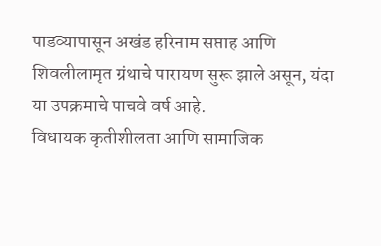पाडव्यापासून अखंड हरिनाम सप्ताह आणि शिवलीलामृत ग्रंथाचे पारायण सुरू झाले असून, यंदा या उपक्रमाचे पाचवे वर्ष आहे.
विधायक कृतीशीलता आणि सामाजिक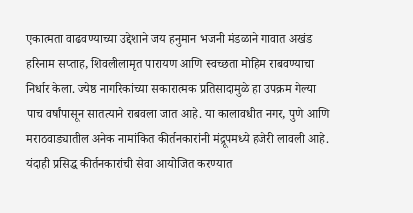एकात्मता वाढवण्याच्या उद्देशाने जय हनुमान भजनी मंडळाने गावात अखंड हरिनाम सप्ताह, शिवलीलामृत पारायण आणि स्वच्छता मोहिम राबवण्याचा निर्धार केला. ज्येष्ठ नागरिकांच्या सकारात्मक प्रतिसादामुळे हा उपक्रम गेल्या पाच वर्षांपासून सातत्याने राबवला जात आहे. या कालावधीत नगर, पुणे आणि मराठवाड्यातील अनेक नामांकित कीर्तनकारांनी मंद्रूपमध्ये हजेरी लावली आहे. यंदाही प्रसिद्ध कीर्तनकारांची सेवा आयोजित करण्यात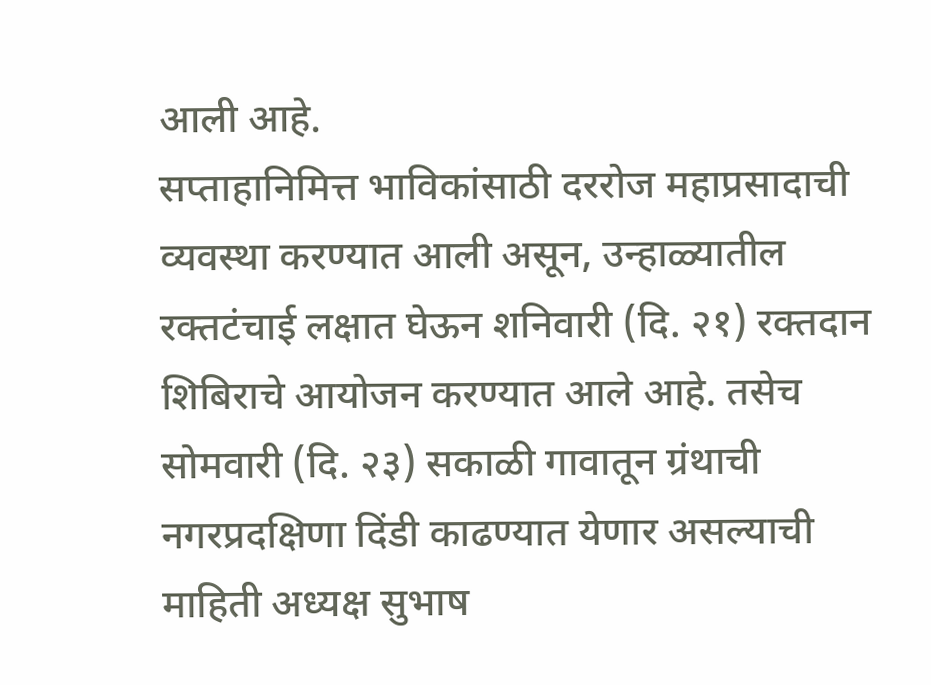आली आहे.
सप्ताहानिमित्त भाविकांसाठी दररोज महाप्रसादाची व्यवस्था करण्यात आली असून, उन्हाळ्यातील रक्तटंचाई लक्षात घेऊन शनिवारी (दि. २१) रक्तदान शिबिराचे आयोजन करण्यात आले आहे. तसेच सोमवारी (दि. २३) सकाळी गावातून ग्रंथाची नगरप्रदक्षिणा दिंडी काढण्यात येणार असल्याची माहिती अध्यक्ष सुभाष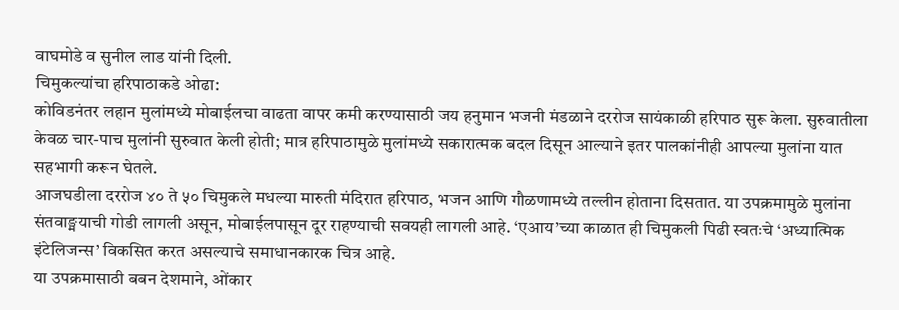वाघमोडे व सुनील लाड यांनी दिली.
चिमुकल्यांचा हरिपाठाकडे ओढा:
कोविडनंतर लहान मुलांमध्ये मोबाईलचा वाढता वापर कमी करण्यासाठी जय हनुमान भजनी मंडळाने दररोज सायंकाळी हरिपाठ सुरू केला. सुरुवातीला केवळ चार-पाच मुलांनी सुरुवात केली होती; मात्र हरिपाठामुळे मुलांमध्ये सकारात्मक बदल दिसून आल्याने इतर पालकांनीही आपल्या मुलांना यात सहभागी करून घेतले.
आजघडीला दररोज ४० ते ५० चिमुकले मधल्या मारुती मंदिरात हरिपाठ, भजन आणि गौळणामध्ये तल्लीन होताना दिसतात. या उपक्रमामुळे मुलांना संतवाङ्मयाची गोडी लागली असून, मोबाईलपासून दूर राहण्याची सवयही लागली आहे. ‘एआय’च्या काळात ही चिमुकली पिढी स्वतःचे ‘अध्यात्मिक इंटेलिजन्स’ विकसित करत असल्याचे समाधानकारक चित्र आहे.
या उपक्रमासाठी बबन देशमाने, ओंकार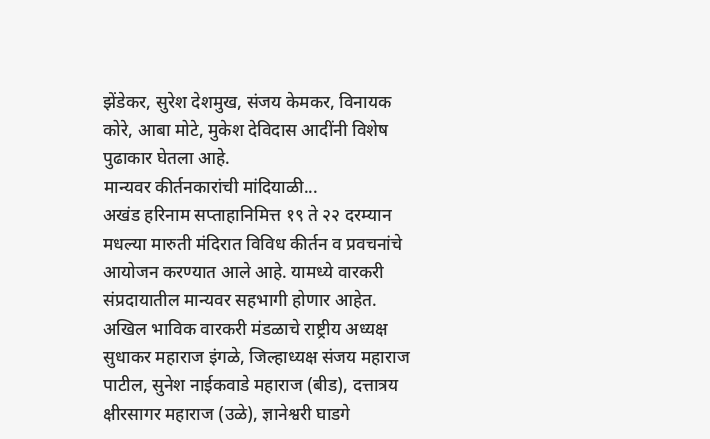झेंडेकर, सुरेश देशमुख, संजय केमकर, विनायक कोरे, आबा मोटे, मुकेश देविदास आदींनी विशेष पुढाकार घेतला आहे.
मान्यवर कीर्तनकारांची मांदियाळी...
अखंड हरिनाम सप्ताहानिमित्त १९ ते २२ दरम्यान मधल्या मारुती मंदिरात विविध कीर्तन व प्रवचनांचे आयोजन करण्यात आले आहे. यामध्ये वारकरी संप्रदायातील मान्यवर सहभागी होणार आहेत.
अखिल भाविक वारकरी मंडळाचे राष्ट्रीय अध्यक्ष सुधाकर महाराज इंगळे, जिल्हाध्यक्ष संजय महाराज पाटील, सुनेश नाईकवाडे महाराज (बीड), दत्तात्रय क्षीरसागर महाराज (उळे), ज्ञानेश्वरी घाडगे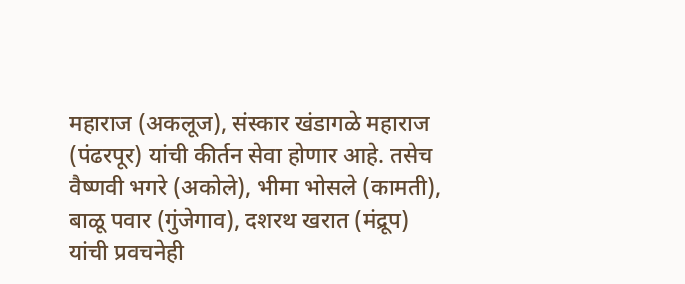महाराज (अकलूज), संस्कार खंडागळे महाराज (पंढरपूर) यांची कीर्तन सेवा होणार आहे. तसेच वैष्णवी भगरे (अकोले), भीमा भोसले (कामती), बाळू पवार (गुंजेगाव), दशरथ खरात (मंद्रूप) यांची प्रवचनेही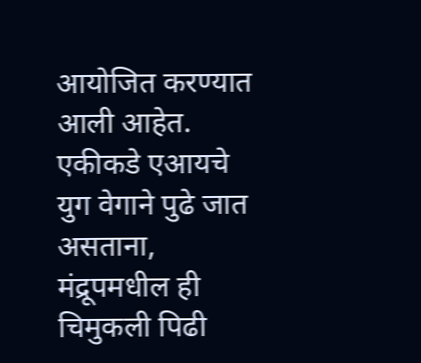आयोजित करण्यात आली आहेत.
एकीकडे एआयचे युग वेगाने पुढे जात असताना, मंद्रूपमधील ही चिमुकली पिढी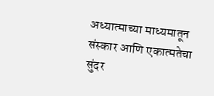अध्यात्माच्या माध्यमातून संस्कार आणि एकात्मतेचा सुंदर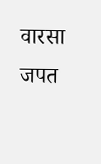वारसा जपत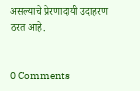असल्याचे प्रेरणादायी उदाहरण ठरत आहे.


0 Comments